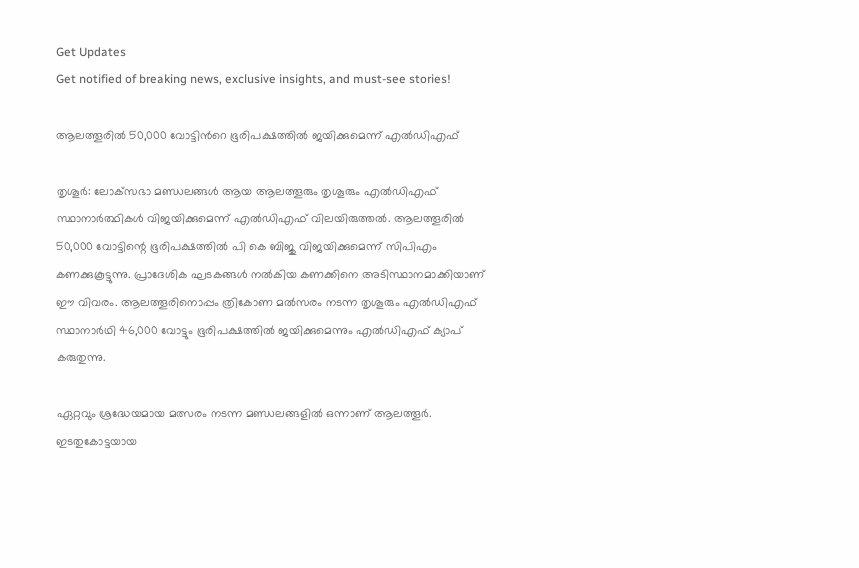Get Updates
Get notified of breaking news, exclusive insights, and must-see stories!

ആലത്തൂരില്‍ 50,000 വോട്ടിന്‍റെ ഭൂരിപക്ഷത്തില്‍ ജയിക്കുമെന്ന് എല്‍ഡിഎഫ്

തൃശൂര്‍: ലോക്‌സഭാ മണ്ഡലങ്ങള്‍ ആയ ആലത്തൂരും തൃശൂരും എല്‍ഡിഎഫ് സ്ഥാനാര്‍ത്ഥികള്‍ വിജയിക്കുമെന്ന് എല്‍ഡിഎഫ് വിലയിരുത്തല്‍. ആലത്തൂരില്‍ 50,000 വോട്ടിന്റെ ഭൂരിപക്ഷത്തില്‍ പി കെ ബിജു വിജയിക്കുമെന്ന് സിപിഎം കണക്കുകൂട്ടുന്നു. പ്രാദേശിക ഘടകങ്ങള്‍ നല്‍കിയ കണക്കിനെ അടിസ്ഥാനമാക്കിയാണ് ഈ വിവരം. ആലത്തൂരിനൊപ്പം ത്രികോണ മല്‍സരം നടന്ന തൃശൂരും എല്‍ഡിഎഫ് സ്ഥാനാര്‍ഥി 46,000 വോട്ടും ഭൂരിപക്ഷത്തില്‍ ജയിക്കുമെന്നും എല്‍ഡിഎഫ് ക്യാപ് കരുതുന്നു.

ഏറ്റവും ശ്രദ്ധേയമായ മത്സരം നടന്ന മണ്ഡലങ്ങളില്‍ ഒന്നാണ് ആലത്തൂര്‍. ഇടതുകോട്ടയായ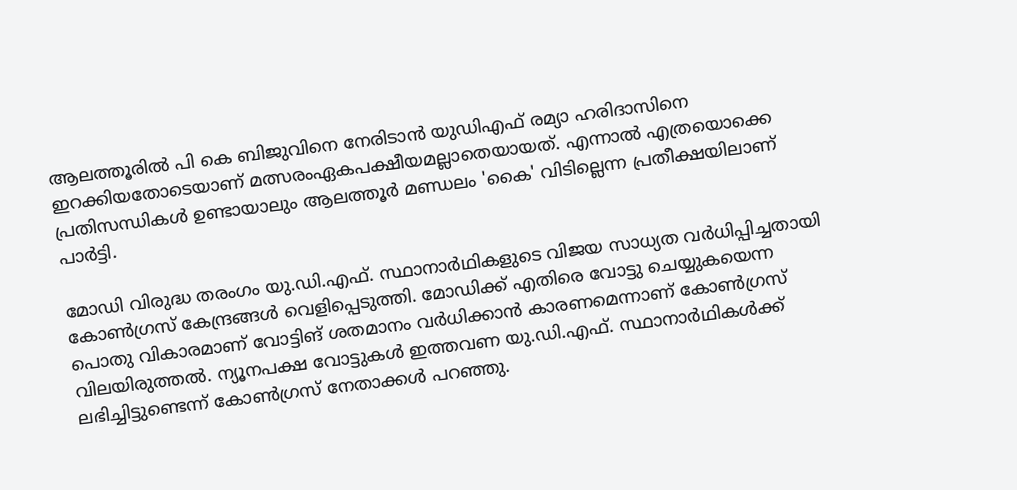ആലത്തൂരില്‍ പി കെ ബിജുവിനെ നേരിടാന്‍ യുഡിഎഫ് രമ്യാ ഹരിദാസിനെ ഇറക്കിയതോടെയാണ് മത്സരംഏകപക്ഷീയമല്ലാതെയായത്. എന്നാല്‍ എത്രയൊക്കെ പ്രതിസന്ധികള്‍ ഉണ്ടായാലും ആലത്തൂര്‍ മണ്ഡലം 'കൈ' വിടില്ലെന്ന പ്രതീക്ഷയിലാണ് പാര്‍ട്ടി.

മോഡി വിരുദ്ധ തരംഗം യു.ഡി.എഫ്. സ്ഥാനാര്‍ഥികളുടെ വിജയ സാധ്യത വര്‍ധിപ്പിച്ചതായി കോണ്‍ഗ്രസ് കേന്ദ്രങ്ങള്‍ വെളിപ്പെടുത്തി. മോഡിക്ക് എതിരെ വോട്ടു ചെയ്യുകയെന്ന പൊതു വികാരമാണ് വോട്ടിങ് ശതമാനം വര്‍ധിക്കാന്‍ കാരണമെന്നാണ് കോണ്‍ഗ്രസ് വിലയിരുത്തല്‍. ന്യൂനപക്ഷ വോട്ടുകള്‍ ഇത്തവണ യു.ഡി.എഫ്. സ്ഥാനാര്‍ഥികള്‍ക്ക് ലഭിച്ചിട്ടുണ്ടെന്ന് കോണ്‍ഗ്രസ് നേതാക്കള്‍ പറഞ്ഞു.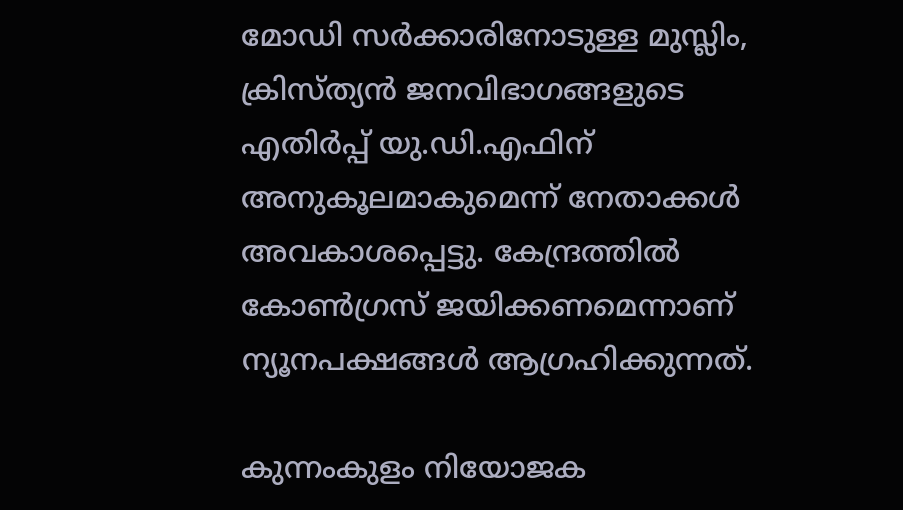മോഡി സര്‍ക്കാരിനോടുള്ള മുസ്ലിം, ക്രിസ്ത്യന്‍ ജനവിഭാഗങ്ങളുടെ എതിര്‍പ്പ് യു.ഡി.എഫിന് അനുകൂലമാകുമെന്ന് നേതാക്കള്‍ അവകാശപ്പെട്ടു. കേന്ദ്രത്തില്‍ കോണ്‍ഗ്രസ് ജയിക്കണമെന്നാണ് ന്യൂനപക്ഷങ്ങള്‍ ആഗ്രഹിക്കുന്നത്.

കുന്നംകുളം നിയോജക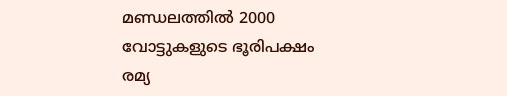മണ്ഡലത്തില്‍ 2000 വോട്ടുകളുടെ ഭൂരിപക്ഷം രമ്യ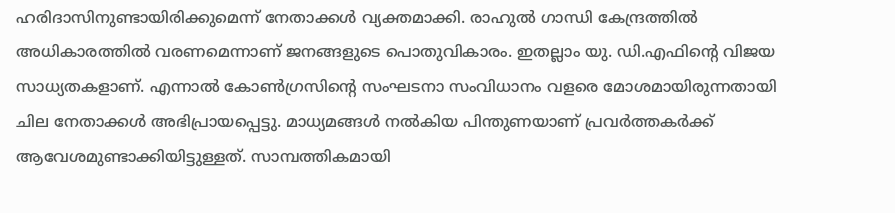ഹരിദാസിനുണ്ടായിരിക്കുമെന്ന് നേതാക്കള്‍ വ്യക്തമാക്കി. രാഹുല്‍ ഗാന്ധി കേന്ദ്രത്തില്‍ അധികാരത്തില്‍ വരണമെന്നാണ് ജനങ്ങളുടെ പൊതുവികാരം. ഇതല്ലാം യു. ഡി.എഫിന്റെ വിജയ സാധ്യതകളാണ്. എന്നാല്‍ കോണ്‍ഗ്രസിന്റെ സംഘടനാ സംവിധാനം വളരെ മോശമായിരുന്നതായി ചില നേതാക്കള്‍ അഭിപ്രായപ്പെട്ടു. മാധ്യമങ്ങള്‍ നല്‍കിയ പിന്തുണയാണ് പ്രവര്‍ത്തകര്‍ക്ക് ആവേശമുണ്ടാക്കിയിട്ടുള്ളത്. സാമ്പത്തികമായി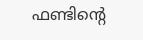ഫണ്ടിന്റെ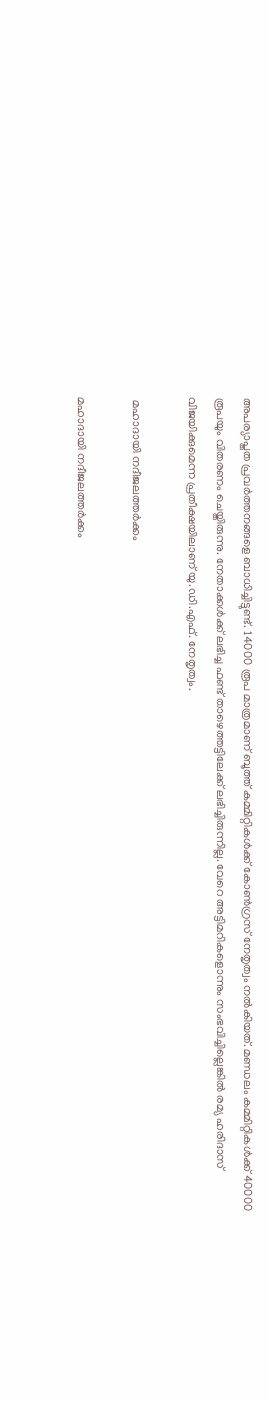അപര്യാപ്തത പ്രവര്‍ത്തനങ്ങളെ ബാധിച്ചിട്ടുണ്ട്. 14000 രൂപ മാത്രമാണ് ബൂത്ത് കമ്മിറ്റികള്‍ക്ക് കോണ്‍ഗ്രസ് നേതൃത്വം നല്‍കിയത്. മണ്ഡലം കമ്മിറ്റികള്‍ക്ക് 40000 രൂപയും വിതരണം ചെയ്തിരുന്നു. നേതാക്കള്‍ക്ക് ലഭിച്ച ഫണ്ട് താഴെത്തട്ടിലേക്ക് ലഭിച്ചിരുന്നില്ല. വേറെ അട്ടിമറികളൊന്നും സംഭവിച്ചില്ലെങ്കില്‍ രമ്യ ഹരിദാസ് വിജയിക്കുമെന്ന പ്രതീക്ഷയിലാണ് യു.ഡി.എഫ്. നേതൃത്വം.

 മഹാദായി നദീജലത്തർക്കം

മഹാദായി നദീജലത്തർക്കം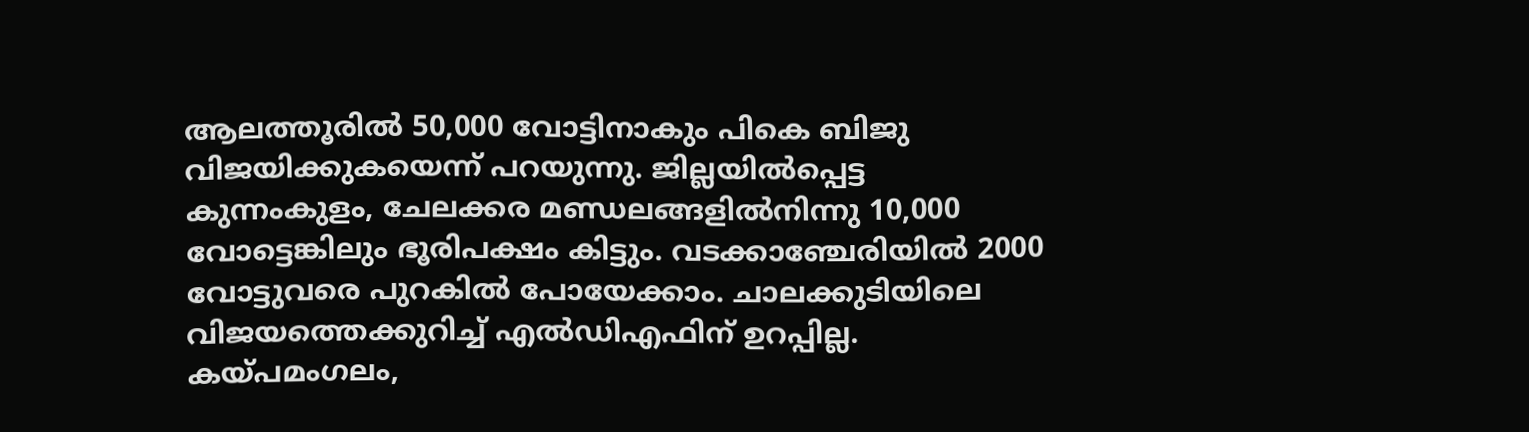ആലത്തൂരില്‍ 50,000 വോട്ടിനാകും പികെ ബിജു വിജയിക്കുകയെന്ന് പറയുന്നു. ജില്ലയില്‍പ്പെട്ട കുന്നംകുളം, ചേലക്കര മണ്ഡലങ്ങളില്‍നിന്നു 10,000 വോട്ടെങ്കിലും ഭൂരിപക്ഷം കിട്ടും. വടക്കാഞ്ചേരിയില്‍ 2000 വോട്ടുവരെ പുറകില്‍ പോയേക്കാം. ചാലക്കുടിയിലെ വിജയത്തെക്കുറിച്ച് എല്‍ഡിഎഫിന് ഉറപ്പില്ല. കയ്പമംഗലം,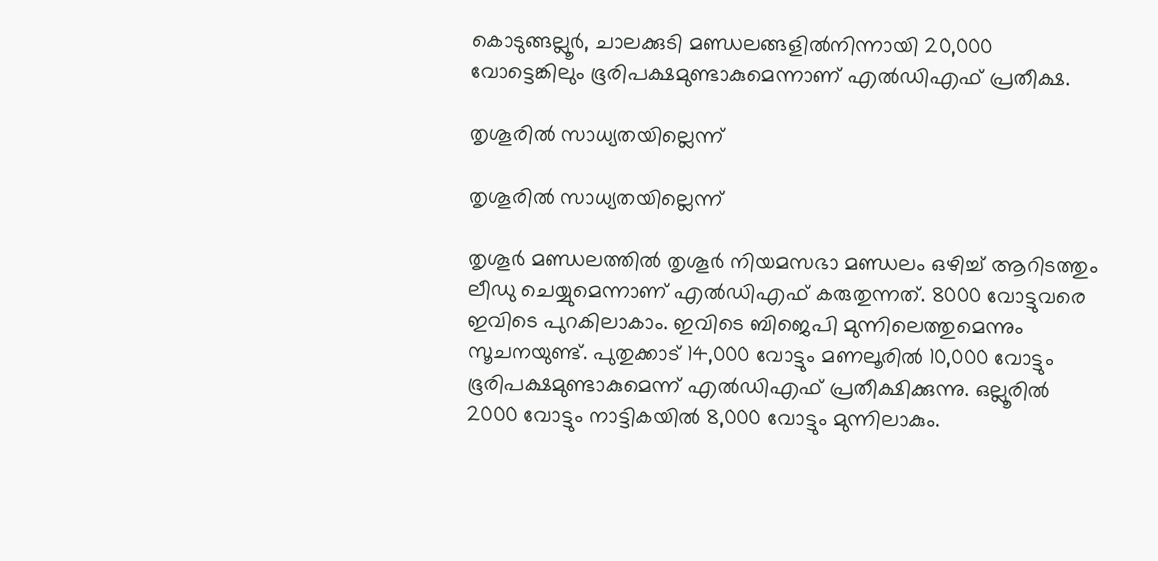കൊടുങ്ങല്ലൂര്‍, ചാലക്കുടി മണ്ഡലങ്ങളില്‍നിന്നായി 20,000 വോട്ടെങ്കിലും ഭൂരിപക്ഷമുണ്ടാകുമെന്നാണ് എല്‍ഡിഎഫ് പ്രതീക്ഷ.

തൃശൂരിൽ സാധ്യതയില്ലെന്ന്

തൃശൂരിൽ സാധ്യതയില്ലെന്ന്

തൃശൂര്‍ മണ്ഡലത്തില്‍ തൃശൂര്‍ നിയമസഭാ മണ്ഡലം ഒഴിച്ച് ആറിടത്തും ലീഡു ചെയ്യുമെന്നാണ് എല്‍ഡിഎഫ് കരുതുന്നത്. 8000 വോട്ടുവരെ ഇവിടെ പുറകിലാകാം. ഇവിടെ ബിജെപി മുന്നിലെത്തുമെന്നും സൂചനയുണ്ട്. പുതുക്കാട് 14,000 വോട്ടും മണലൂരില്‍ 10,000 വോട്ടും ഭൂരിപക്ഷമുണ്ടാകുമെന്ന് എല്‍ഡിഎഫ് പ്രതീക്ഷിക്കുന്നു. ഒല്ലൂരില്‍ 2000 വോട്ടും നാട്ടികയില്‍ 8,000 വോട്ടും മുന്നിലാകും.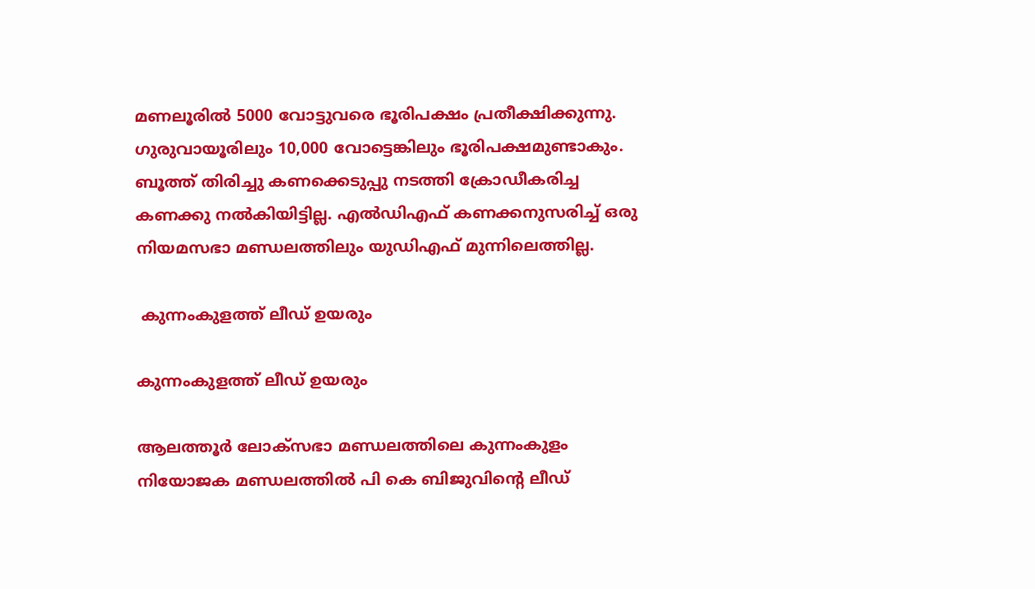മണലൂരില്‍ 5000 വോട്ടുവരെ ഭൂരിപക്ഷം പ്രതീക്ഷിക്കുന്നു. ഗുരുവായൂരിലും 10,000 വോട്ടെങ്കിലും ഭൂരിപക്ഷമുണ്ടാകും. ബൂത്ത് തിരിച്ചു കണക്കെടുപ്പു നടത്തി ക്രോഡീകരിച്ച കണക്കു നല്‍കിയിട്ടില്ല. എല്‍ഡിഎഫ് കണക്കനുസരിച്ച് ഒരു നിയമസഭാ മണ്ഡലത്തിലും യുഡിഎഫ് മുന്നിലെത്തില്ല.

 കുന്നംകുളത്ത് ലീഡ് ഉയരും

കുന്നംകുളത്ത് ലീഡ് ഉയരും

ആലത്തൂര്‍ ലോക്‌സഭാ മണ്ഡലത്തിലെ കുന്നംകുളം നിയോജക മണ്ഡലത്തില്‍ പി കെ ബിജുവിന്റെ ലീഡ്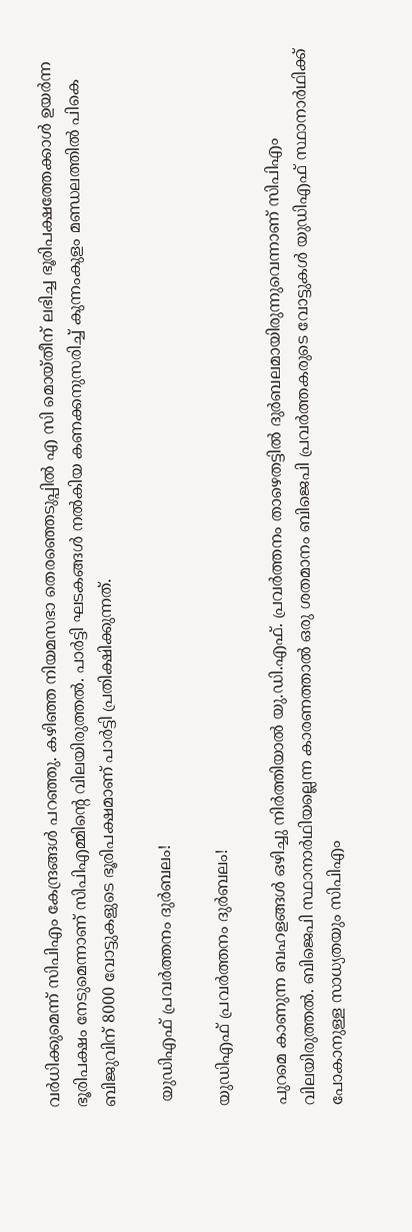വര്‍ധിക്കുമെന്ന് സിപിഎം കേന്ദ്രങ്ങള്‍ പറഞ്ഞു. കഴിഞ്ഞ നിയമസഭാ തെരഞ്ഞെടുപ്പില്‍ എ സി മൊയ്തീന് ലഭിച്ച ഭൂരിപക്ഷത്തേക്കാള്‍ ഉയര്‍ന്ന ഭൂരിപക്ഷം നേടുമെന്നാണ് സിപിഎമ്മിന്റെ വിലയിരുത്തല്‍. പാര്‍ട്ടി ഘടകങ്ങള്‍ നല്‍കിയ കണക്കനുസരിച്ച് കുന്നംകുളം മണ്ഡലത്തില്‍ പികെ ബിജുവിന് 8000 വോട്ടുകളുടെ ഭൂരിപക്ഷമാണ് പാര്‍ട്ടി പ്രതിക്ഷിക്കുന്നത്.

 യുഡിഎഫ് പ്രവർത്തനം ദുർബലം!

യുഡിഎഫ് പ്രവർത്തനം ദുർബലം!

പുറമെ കാണുന്ന ബഹളങ്ങള്‍ ഒഴിച്ചു നിര്‍ത്തിയാല്‍ യു.ഡി.എഫ്. പ്രവര്‍ത്തനം താഴെതട്ടില്‍ ദുര്‍ബലമായിരുന്നുവെന്നാണ് സിപിഎം വിലയിരുത്തല്‍. ബിജെപി സ്ഥാനാര്‍ഥിയല്ലെന്ന കാരണത്താല്‍ ഒരു ശതമാനം ബിജെപി പ്രവര്‍ത്തകരുടെ വോട്ടുകള്‍ യുഡിഎഫ് സ്ഥാനാര്‍ഥിക്ക് പോകാനുള്ള സാധ്യതയും സിപിഎം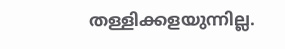തള്ളിക്കളയുന്നില്ല.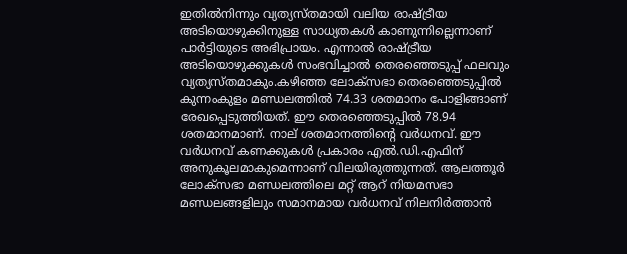ഇതില്‍നിന്നും വ്യത്യസ്തമായി വലിയ രാഷ്ട്രീയ അടിയൊഴുക്കിനുള്ള സാധ്യതകള്‍ കാണുന്നില്ലെന്നാണ് പാര്‍ട്ടിയുടെ അഭിപ്രായം. എന്നാല്‍ രാഷ്ട്രീയ അടിയൊഴുക്കുകള്‍ സംഭവിച്ചാല്‍ തെരഞ്ഞെടുപ്പ് ഫലവും വ്യത്യസ്തമാകും.കഴിഞ്ഞ ലോക്‌സഭാ തെരഞ്ഞെടുപ്പില്‍ കുന്നംകുളം മണ്ഡലത്തില്‍ 74.33 ശതമാനം പോളിങ്ങാണ് രേഖപ്പെടുത്തിയത്. ഈ തെരഞ്ഞെടുപ്പില്‍ 78.94 ശതമാനമാണ്. നാല് ശതമാനത്തിന്റെ വര്‍ധനവ്. ഈ വര്‍ധനവ് കണക്കുകള്‍ പ്രകാരം എല്‍.ഡി.എഫിന് അനുകൂലമാകുമെന്നാണ് വിലയിരുത്തുന്നത്. ആലത്തൂര്‍ ലോക്‌സഭാ മണ്ഡലത്തിലെ മറ്റ് ആറ് നിയമസഭാ മണ്ഡലങ്ങളിലും സമാനമായ വര്‍ധനവ് നിലനിര്‍ത്താന്‍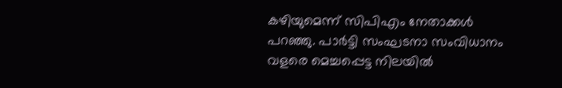കഴിയുമെന്ന് സിപിഎം നേതാക്കള്‍ പറഞ്ഞു. പാര്‍ട്ടി സംഘടനാ സംവിധാനം വളരെ മെച്ചപ്പെട്ട നിലയില്‍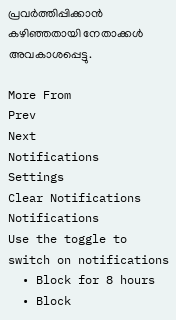പ്രവര്‍ത്തിപ്പിക്കാന്‍ കഴിഞ്ഞതായി നേതാക്കള്‍ അവകാശപ്പെട്ടു.

More From
Prev
Next
Notifications
Settings
Clear Notifications
Notifications
Use the toggle to switch on notifications
  • Block for 8 hours
  • Block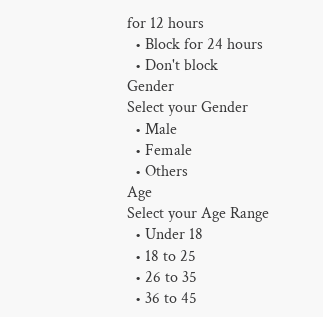for 12 hours
  • Block for 24 hours
  • Don't block
Gender
Select your Gender
  • Male
  • Female
  • Others
Age
Select your Age Range
  • Under 18
  • 18 to 25
  • 26 to 35
  • 36 to 45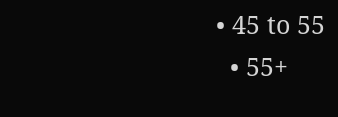• 45 to 55
  • 55+